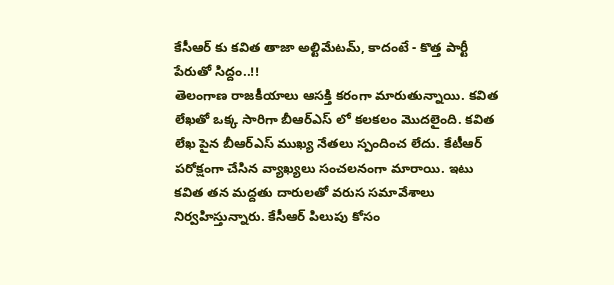కేసీఆర్ కు కవిత తాజా అల్టిమేటమ్, కాదంటే - కొత్త పార్టీ పేరుతో సిద్దం..!!
తెలంగాణ రాజకీయాలు ఆసక్తి కరంగా మారుతున్నాయి. కవిత లేఖతో ఒక్క సారిగా బీఆర్ఎస్ లో కలకలం మొదలైంది. కవిత లేఖ పైన బీఆర్ఎస్ ముఖ్య నేతలు స్పందించ లేదు. కేటీఆర్ పరోక్షంగా చేసిన వ్యాఖ్యలు సంచలనంగా మారాయి. ఇటు కవిత తన మద్దతు దారులతో వరుస సమావేశాలు నిర్వహిస్తున్నారు. కేసీఆర్ పిలుపు కోసం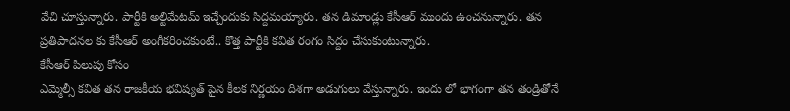వేచి చూస్తున్నారు. పార్టీకి అల్టిమేటమ్ ఇచ్చేందుకు సిద్దమయ్యారు. తన డిమాండ్లు కేసీఆర్ ముందు ఉంచనున్నారు. తన ప్రతిపాదనల కు కేసీఆర్ అంగీకరించకుంటే.. కొత్త పార్టీకి కవిత రంగం సిద్దం చేసుకుంటున్నారు.
కేసీఆర్ పిలుపు కోసం
ఎమ్మెల్సీ కవిత తన రాజకీయ భవిష్యత్ పైన కీలక నిర్ణయం దిశగా అడుగులు వేస్తున్నారు. ఇందు లో భాగంగా తన తండ్రితోనే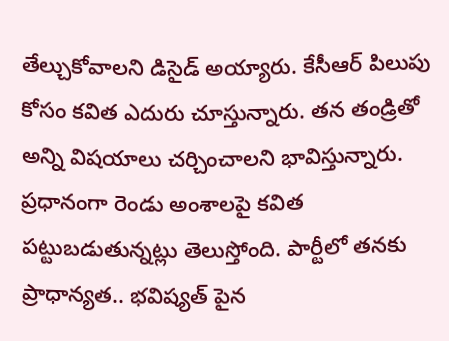తేల్చుకోవాలని డిసైడ్ అయ్యారు. కేసీఆర్ పిలుపు కోసం కవిత ఎదురు చూస్తున్నారు. తన తండ్రితో అన్ని విషయాలు చర్చించాలని భావిస్తున్నారు. ప్రధానంగా రెండు అంశాలపై కవిత పట్టుబడుతున్నట్లు తెలుస్తోంది. పార్టీలో తనకు ప్రాధాన్యత.. భవిష్యత్ పైన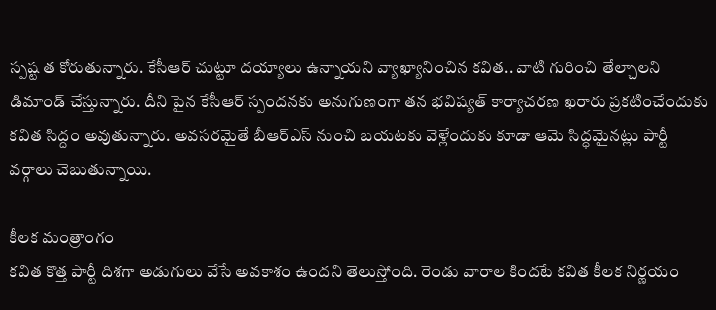స్పష్ట త కోరుతున్నారు. కేసీఆర్ చుట్టూ దయ్యాలు ఉన్నాయని వ్యాఖ్యానించిన కవిత.. వాటి గురించి తేల్చాలని డిమాండ్ చేస్తున్నారు. దీని పైన కేసీఆర్ స్పందనకు అనుగుణంగా తన భవిష్యత్ కార్యాచరణ ఖరారు ప్రకటించేందుకు కవిత సిద్దం అవుతున్నారు. అవసరమైతే బీఆర్ఎస్ నుంచి బయటకు వెళ్లేందుకు కూడా ఆమె సిద్ధమైనట్లు పార్టీ వర్గాలు చెబుతున్నాయి.

కీలక మంత్రాంగం
కవిత కొత్త పార్టీ దిశగా అడుగులు వేసే అవకాశం ఉందని తెలుస్తోంది. రెండు వారాల కిందటే కవిత కీలక నిర్ణయం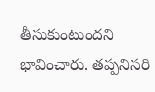తీసుకుంటుందని భావించారు. తప్పనిసరి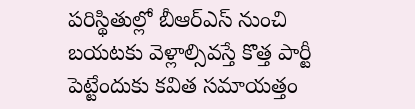పరిస్థితుల్లో బీఆర్ఎస్ నుంచి బయటకు వెళ్లాల్సివస్తే కొత్త పార్టీ పెట్టేందుకు కవిత సమాయత్తం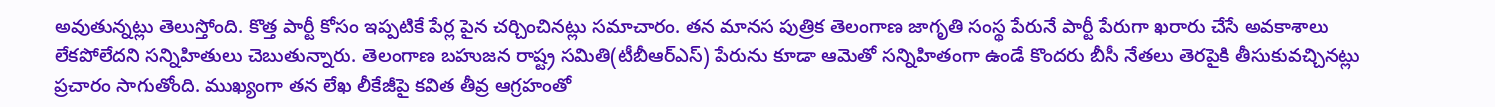అవుతున్నట్లు తెలుస్తోంది. కొత్త పార్టీ కోసం ఇప్పటికే పేర్ల పైన చర్చించినట్లు సమాచారం. తన మానస పుత్రిక తెలంగాణ జాగృతి సంస్థ పేరునే పార్టీ పేరుగా ఖరారు చేసే అవకాశాలు లేకపోలేదని సన్నిహితులు చెబుతున్నారు. తెలంగాణ బహుజన రాష్ట్ర సమితి(టీబీఆర్ఎస్) పేరును కూడా ఆమెతో సన్నిహితంగా ఉండే కొందరు బీసీ నేతలు తెరపైకి తీసుకువచ్చినట్లు ప్రచారం సాగుతోంది. ముఖ్యంగా తన లేఖ లీకేజీపై కవిత తీవ్ర ఆగ్రహంతో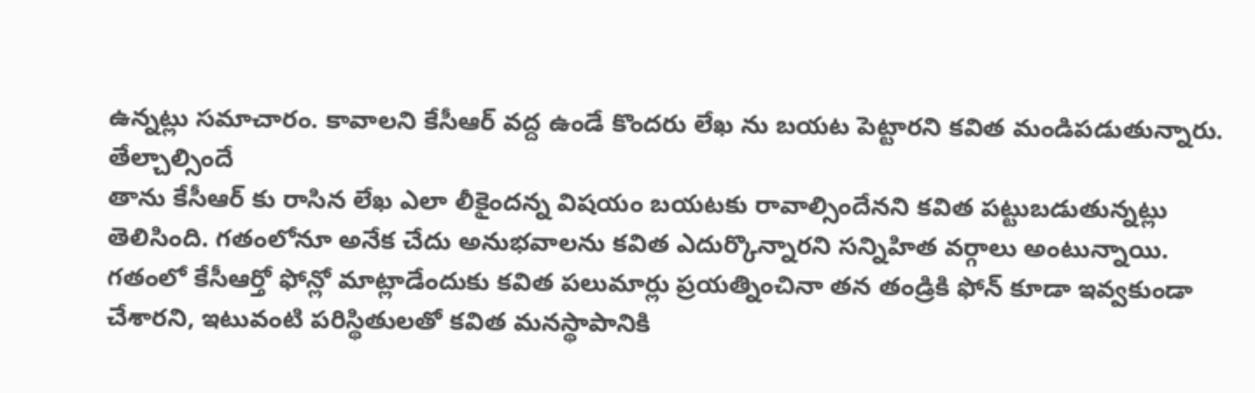ఉన్నట్లు సమాచారం. కావాలని కేసీఆర్ వద్ద ఉండే కొందరు లేఖ ను బయట పెట్టారని కవిత మండిపడుతున్నారు.
తేల్చాల్సిందే
తాను కేసీఆర్ కు రాసిన లేఖ ఎలా లీకైందన్న విషయం బయటకు రావాల్సిందేనని కవిత పట్టుబడుతున్నట్లు తెలిసింది. గతంలోనూ అనేక చేదు అనుభవాలను కవిత ఎదుర్కొన్నారని సన్నిహిత వర్గాలు అంటున్నాయి. గతంలో కేసీఆర్తో ఫోన్లో మాట్లాడేందుకు కవిత పలుమార్లు ప్రయత్నించినా తన తండ్రికి ఫోన్ కూడా ఇవ్వకుండా చేశారని, ఇటువంటి పరిస్థితులతో కవిత మనస్థాపానికి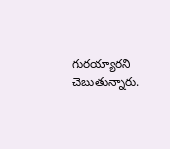గురయ్యారని చెబుతున్నారు.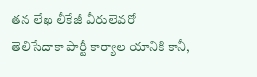తన లేఖ లీకేజీ వీరులెవరో తెలిసేదాకా పార్టీ కార్యాల యానికి కానీ,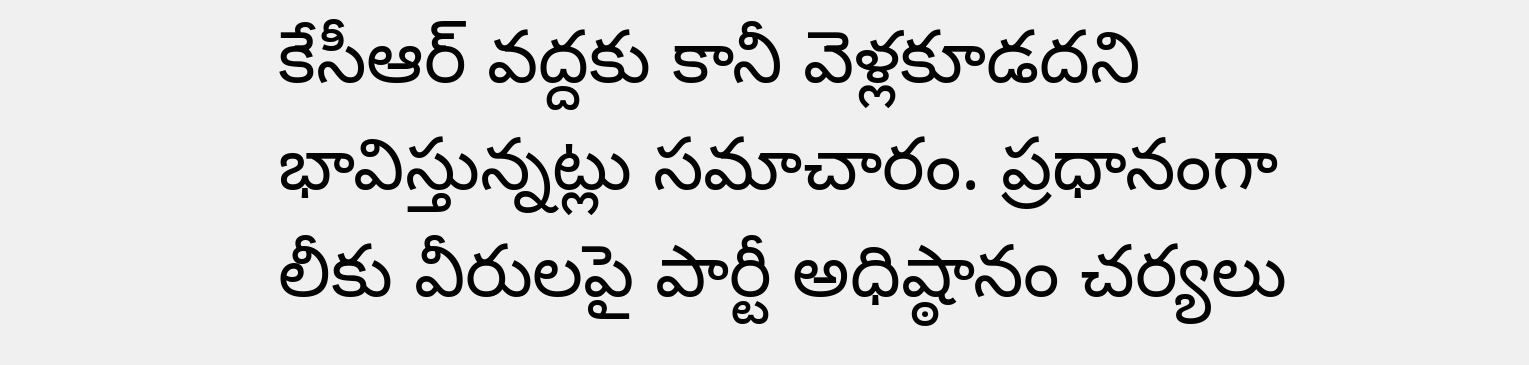కేసీఆర్ వద్దకు కానీ వెళ్లకూడదని భావిస్తున్నట్లు సమాచారం. ప్రధానంగా లీకు వీరులపై పార్టీ అధిష్ఠానం చర్యలు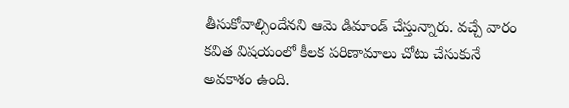తీసుకోవాల్సిందేనని ఆమె డిమాండ్ చేస్తున్నారు. వచ్చే వారం కవిత విషయంలో కీలక పరిణామాలు చోటు చేసుకునే అవకాశం ఉంది.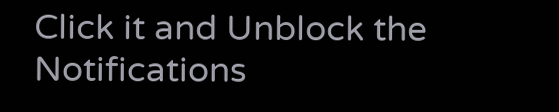Click it and Unblock the Notifications